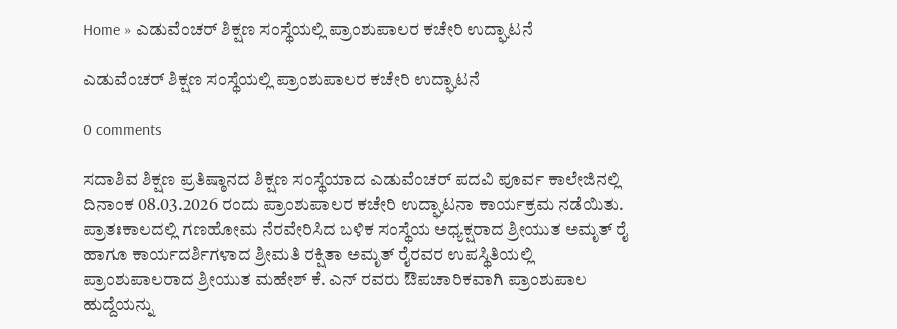Home » ಎಡುವೆಂಚರ್ ಶಿಕ್ಷಣ ಸಂಸ್ಥೆಯಲ್ಲಿ ಪ್ರಾಂಶುಪಾಲರ ಕಚೇರಿ ಉದ್ಘಾಟನೆ

ಎಡುವೆಂಚರ್ ಶಿಕ್ಷಣ ಸಂಸ್ಥೆಯಲ್ಲಿ ಪ್ರಾಂಶುಪಾಲರ ಕಚೇರಿ ಉದ್ಘಾಟನೆ

0 comments

ಸದಾಶಿವ ಶಿಕ್ಷಣ ಪ್ರತಿಷ್ಠಾನದ ಶಿಕ್ಷಣ ಸಂಸ್ಥೆಯಾದ ಎಡುವೆಂಚರ್ ಪದವಿ ಪೂರ್ವ ಕಾಲೇಜಿನಲ್ಲಿ ದಿನಾಂಕ 08.03.2026 ರಂದು ಪ್ರಾಂಶುಪಾಲರ ಕಚೇರಿ ಉದ್ಘಾಟನಾ ಕಾರ್ಯಕ್ರಮ ನಡೆಯಿತು.
ಪ್ರಾತಃಕಾಲದಲ್ಲಿ ಗಣಹೋಮ ನೆರವೇರಿಸಿದ ಬಳಿಕ ಸಂಸ್ಥೆಯ ಅಧ್ಯಕ್ಷರಾದ ಶ್ರೀಯುತ ಅಮೃತ್ ರೈ ಹಾಗೂ ಕಾರ್ಯದರ್ಶಿಗಳಾದ ಶ್ರೀಮತಿ ರಕ್ಷಿತಾ ಅಮೃತ್ ರೈರವರ ಉಪಸ್ಥಿತಿಯಲ್ಲಿ ಪ್ರಾಂಶುಪಾಲರಾದ ಶ್ರೀಯುತ ಮಹೇಶ್ ಕೆ. ಎನ್ ರವರು ಔಪಚಾರಿಕವಾಗಿ ಪ್ರಾಂಶುಪಾಲ ಹುದ್ದೆಯನ್ನು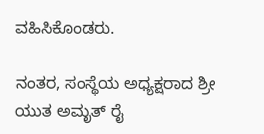ವಹಿಸಿಕೊಂಡರು.

ನಂತರ, ಸಂಸ್ಥೆಯ ಅಧ್ಯಕ್ಷರಾದ ಶ್ರೀ ಯುತ ಅಮೃತ್ ರೈ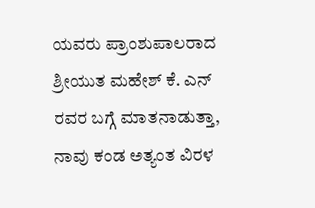ಯವರು ಪ್ರಾಂಶುಪಾಲರಾದ ಶ್ರೀಯುತ ಮಹೇಶ್ ಕೆ. ಎನ್ ರವರ ಬಗ್ಗೆ ಮಾತನಾಡುತ್ತಾ, ನಾವು ಕಂಡ ಅತ್ಯಂತ ವಿರಳ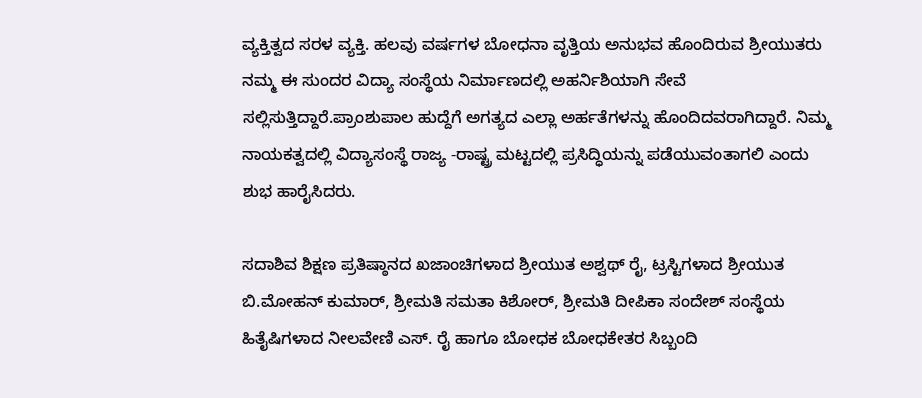ವ್ಯಕ್ತಿತ್ವದ ಸರಳ ವ್ಯಕ್ತಿ. ಹಲವು ವರ್ಷಗಳ ಬೋಧನಾ ವೃತ್ತಿಯ ಅನುಭವ ಹೊಂದಿರುವ ಶ್ರೀಯುತರು ನಮ್ಮ ಈ ಸುಂದರ ವಿದ್ಯಾ ಸಂಸ್ಥೆಯ ನಿರ್ಮಾಣದಲ್ಲಿ ಅಹರ್ನಿಶಿಯಾಗಿ ಸೇವೆ ಸಲ್ಲಿಸುತ್ತಿದ್ದಾರೆ.ಪ್ರಾಂಶುಪಾಲ ಹುದ್ದೆಗೆ ಅಗತ್ಯದ ಎಲ್ಲಾ ಅರ್ಹತೆಗಳನ್ನು ಹೊಂದಿದವರಾಗಿದ್ದಾರೆ. ನಿಮ್ಮ ನಾಯಕತ್ವದಲ್ಲಿ ವಿದ್ಯಾಸಂಸ್ಥೆ ರಾಜ್ಯ -ರಾಷ್ಟ್ರ ಮಟ್ಟದಲ್ಲಿ ಪ್ರಸಿದ್ಧಿಯನ್ನು ಪಡೆಯುವಂತಾಗಲಿ ಎಂದು ಶುಭ ಹಾರೈಸಿದರು.

ಸದಾಶಿವ ಶಿಕ್ಷಣ ಪ್ರತಿಷ್ಠಾನದ ಖಜಾಂಚಿಗಳಾದ ಶ್ರೀಯುತ ಅಶ್ವಥ್ ರೈ, ಟ್ರಸ್ಟಿಗಳಾದ ಶ್ರೀಯುತ ಬಿ.ಮೋಹನ್ ಕುಮಾರ್, ಶ್ರೀಮತಿ ಸಮತಾ ಕಿಶೋರ್, ಶ್ರೀಮತಿ ದೀಪಿಕಾ ಸಂದೇಶ್ ಸಂಸ್ಥೆಯ ಹಿತೈಷಿಗಳಾದ ನೀಲವೇಣಿ ಎಸ್. ರೈ ಹಾಗೂ ಬೋಧಕ ಬೋಧಕೇತರ ಸಿಬ್ಬಂದಿ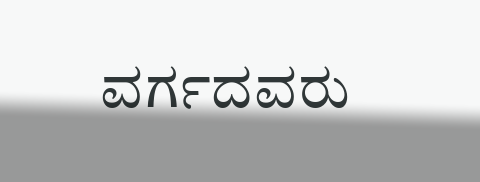ವರ್ಗದವರು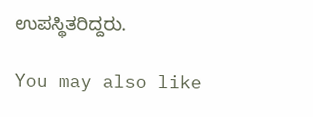ಉಪಸ್ಥಿತರಿದ್ದರು.

You may also like